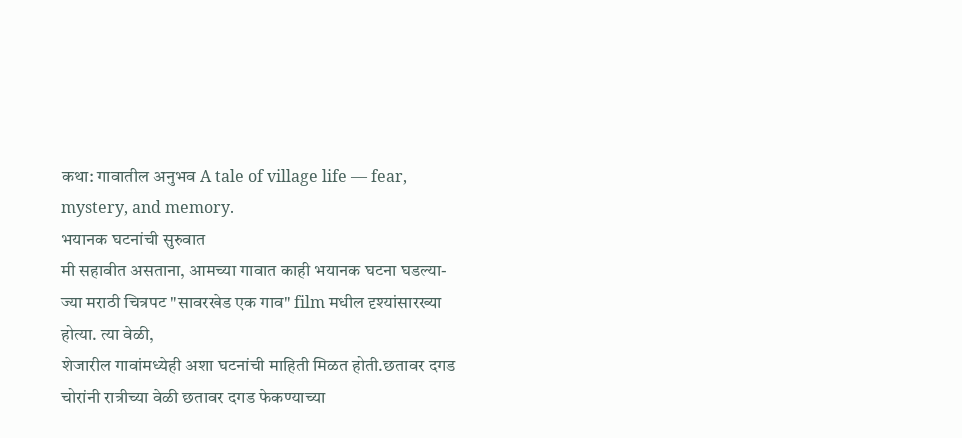कथा: गावातील अनुभव A tale of village life — fear, mystery, and memory.
भयानक घटनांची सुरुवात
मी सहावीत असताना, आमच्या गावात काही भयानक घटना घडल्या-ज्या मराठी चित्रपट "सावरखेड एक गाव" film मधील दृश्यांसारख्या होत्या. त्या वेळी,
शेजारील गावांमध्येही अशा घटनांची माहिती मिळत होती.छतावर दगड
चोरांनी रात्रीच्या वेळी छतावर दगड फेकण्याच्या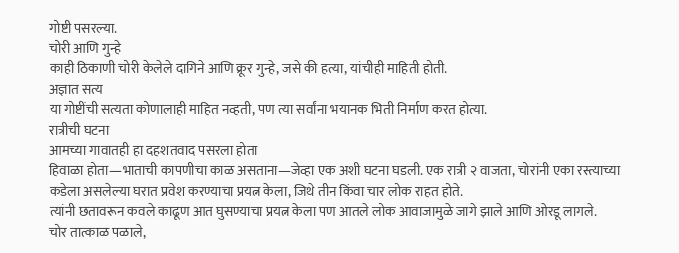गोष्टी पसरल्या.
चोरी आणि गुन्हे
काही ठिकाणी चोरी केलेले दागिने आणि क्रूर गुन्हे, जसे की हत्या, यांचीही माहिती होती.
अज्ञात सत्य
या गोष्टींची सत्यता कोणालाही माहित नव्हती, पण त्या सर्वांना भयानक भिती निर्माण करत होत्या.
रात्रीची घटना
आमच्या गावातही हा दहशतवाद पसरला होता
हिवाळा होता—भाताची कापणीचा काळ असताना—जेव्हा एक अशी घटना घडली. एक रात्री २ वाजता, चोरांनी एका रस्त्याच्या कडेला असलेल्या घरात प्रवेश करण्याचा प्रयत्न केला, जिथे तीन किंवा चार लोक राहत होते.
त्यांनी छतावरून कवले काढूण आत घुसण्याचा प्रयत्न केला पण आतले लोक आवाजामुळे जागे झाले आणि ओरडू लागले.
चोर तात्काळ पळाले,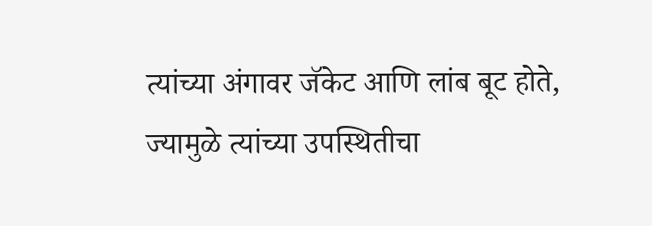त्यांच्या अंगावर जॅकेट आणि लांब बूट होते, ज्यामुळे त्यांच्या उपस्थितीचा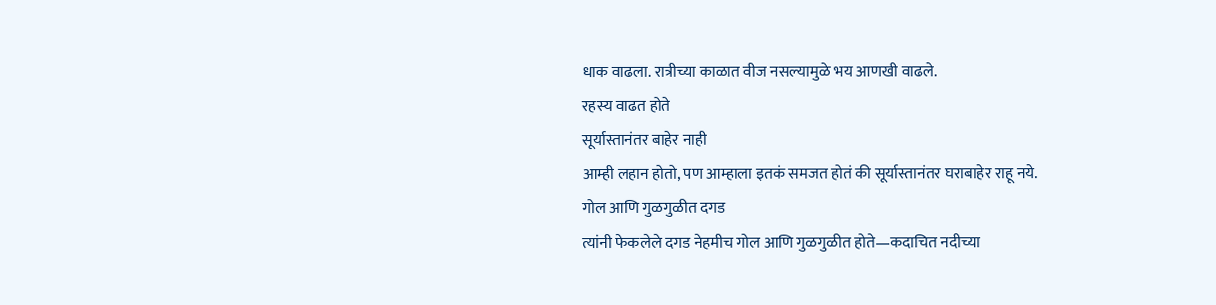धाक वाढला. रात्रीच्या काळात वीज नसल्यामुळे भय आणखी वाढले.
रहस्य वाढत होते
सूर्यास्तानंतर बाहेर नाही
आम्ही लहान होतो, पण आम्हाला इतकं समजत होतं की सूर्यास्तानंतर घराबाहेर राहू नये.
गोल आणि गुळगुळीत दगड
त्यांनी फेकलेले दगड नेहमीच गोल आणि गुळगुळीत होते—कदाचित नदीच्या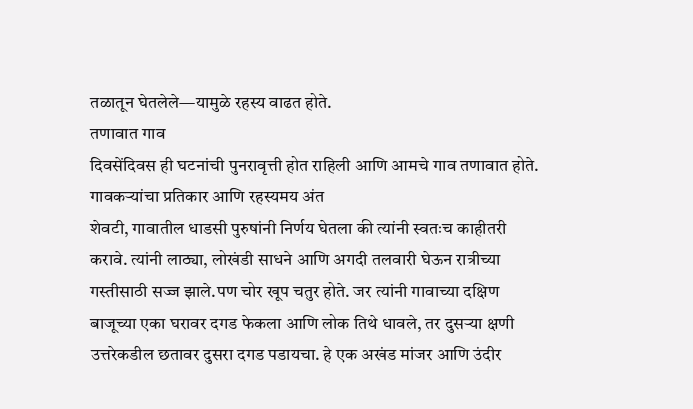तळातून घेतलेले—यामुळे रहस्य वाढत होते.
तणावात गाव
दिवसेंदिवस ही घटनांची पुनरावृत्ती होत राहिली आणि आमचे गाव तणावात होते.
गावकऱ्यांचा प्रतिकार आणि रहस्यमय अंत
शेवटी, गावातील धाडसी पुरुषांनी निर्णय घेतला की त्यांनी स्वतःच काहीतरी करावे. त्यांनी लाठ्या, लोखंडी साधने आणि अगदी तलवारी घेऊन रात्रीच्या गस्तीसाठी सज्ज झाले.पण चोर खूप चतुर होते. जर त्यांनी गावाच्या दक्षिण बाजूच्या एका घरावर दगड फेकला आणि लोक तिथे धावले, तर दुसऱ्या क्षणी उत्तरेकडील छतावर दुसरा दगड पडायचा. हे एक अखंड मांजर आणि उंदीर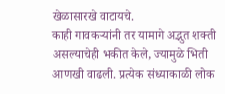खेळासारखे वाटायचे.
काही गावकऱ्यांनी तर यामागे अद्भुत शक्ती असल्याचेही भकीत केले, ज्यामुळे भिती आणखी वाढली. प्रत्येक संध्याकाळी लोक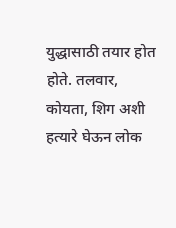युद्धासाठी तयार होत होते. तलवार, कोयता, शिग अशी हत्यारे घेऊन लोक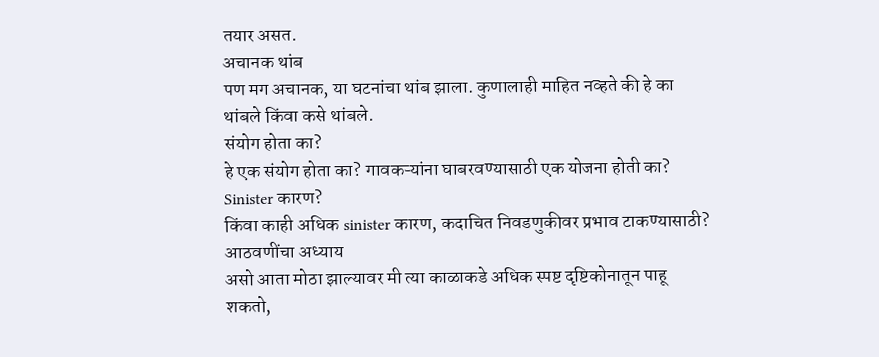तयार असत.
अचानक थांब
पण मग अचानक, या घटनांचा थांब झाला. कुणालाही माहित नव्हते की हे का थांबले किंवा कसे थांबले.
संयोग होता का?
हे एक संयोग होता का? गावकऱ्यांना घाबरवण्यासाठी एक योजना होती का?
Sinister कारण?
किंवा काही अधिक sinister कारण, कदाचित निवडणुकीवर प्रभाव टाकण्यासाठी?
आठवणींचा अध्याय
असो आता मोठा झाल्यावर मी त्या काळाकडे अधिक स्पष्ट दृष्टिकोनातून पाहू शकतो,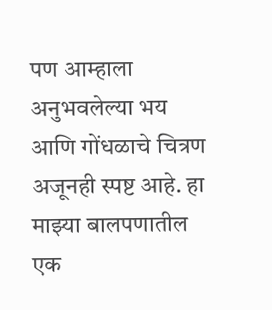पण आम्हाला अनुभवलेल्या भय आणि गोंधळाचे चित्रण अजूनही स्पष्ट आहे. हा माझ्या बालपणातील एक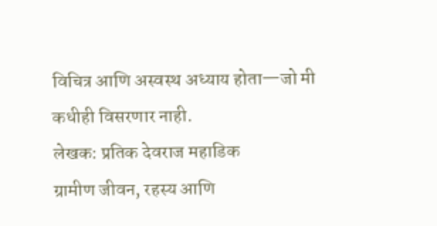विचित्र आणि अस्वस्थ अध्याय होता—जो मी कधीही विसरणार नाही.
लेखक: प्रतिक देवराज महाडिक
ग्रामीण जीवन, रहस्य आणि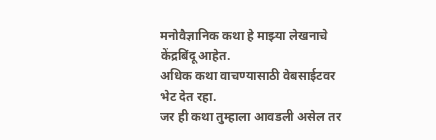मनोवैज्ञानिक कथा हे माझ्या लेखनाचे केंद्रबिंदू आहेत.
अधिक कथा वाचण्यासाठी वेबसाईटवर भेट देत रहा.
जर ही कथा तुम्हाला आवडली असेल तर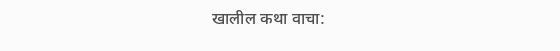खालील कथा वाचा: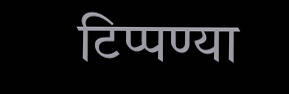टिप्पण्या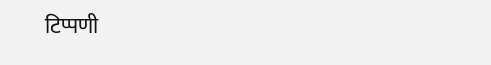टिप्पणी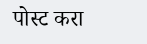पोस्ट करा